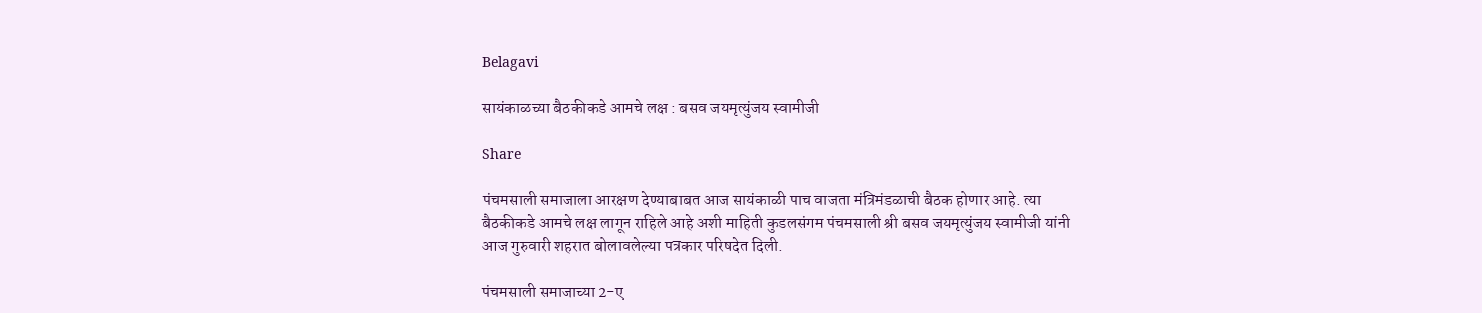Belagavi

सायंकाळच्या बैठकीकडे आमचे लक्ष : बसव जयमृत्युंजय स्वामीजी

Share

पंचमसाली समाजाला आरक्षण देण्याबाबत आज सायंकाळी पाच वाजता मंत्रिमंडळाची बैठक होणार आहे. त्या बैठकीकडे आमचे लक्ष लागून राहिले आहे अशी माहिती कुडलसंगम पंचमसाली श्री बसव जयमृत्युंजय स्वामीजी यांनी आज गुरुवारी शहरात बोलावलेल्या पत्रकार परिषदेत दिली.

पंचमसाली समाजाच्या 2-ए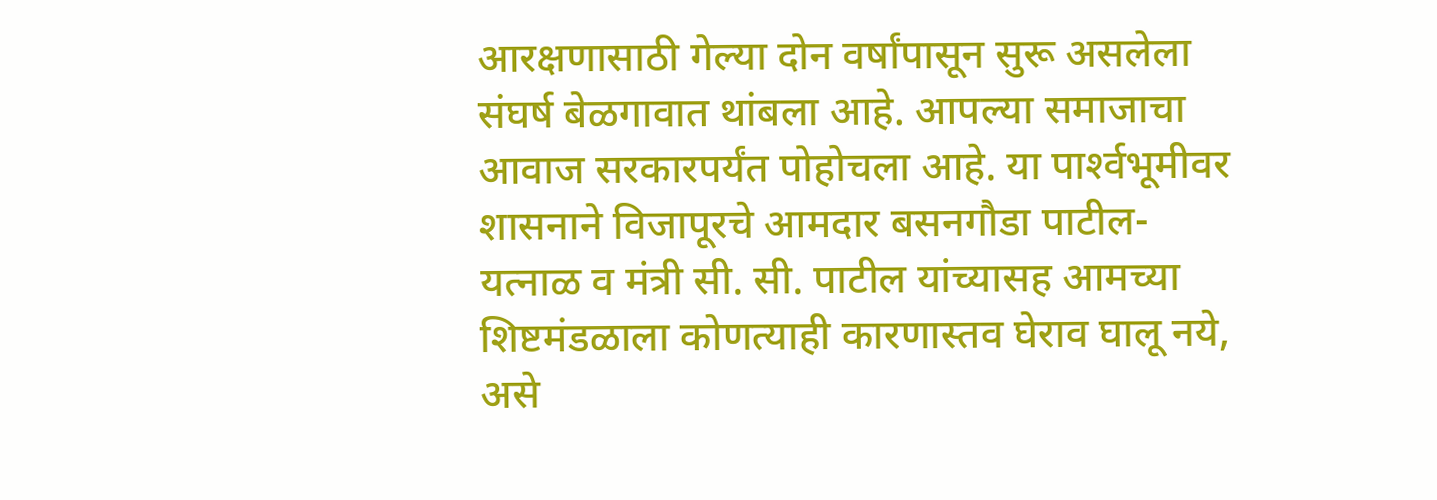आरक्षणासाठी गेल्या दोन वर्षांपासून सुरू असलेला संघर्ष बेळगावात थांबला आहे. आपल्या समाजाचा आवाज सरकारपर्यंत पोहोचला आहे. या पार्श्‍वभूमीवर शासनाने विजापूरचे आमदार बसनगौडा पाटील-यत्नाळ व मंत्री सी. सी. पाटील यांच्यासह आमच्या शिष्टमंडळाला कोणत्याही कारणास्तव घेराव घालू नये, असे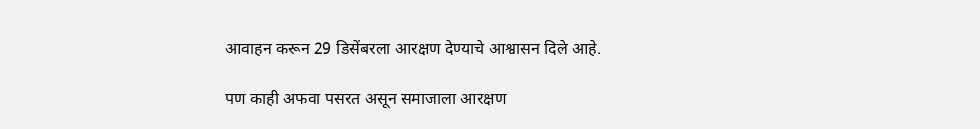आवाहन करून 29 डिसेंबरला आरक्षण देण्याचे आश्वासन दिले आहे.

पण काही अफवा पसरत असून समाजाला आरक्षण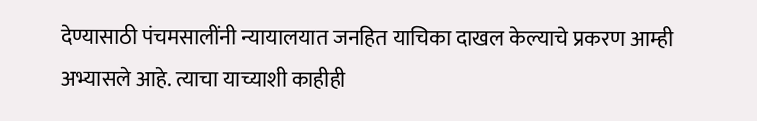देण्यासाठी पंचमसालींनी न्यायालयात जनहित याचिका दाखल केल्याचे प्रकरण आम्ही अभ्यासले आहे. त्याचा याच्याशी काहीही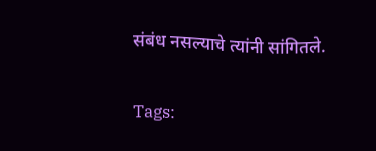संबंध नसल्याचे त्यांनी सांगितले.

Tags: